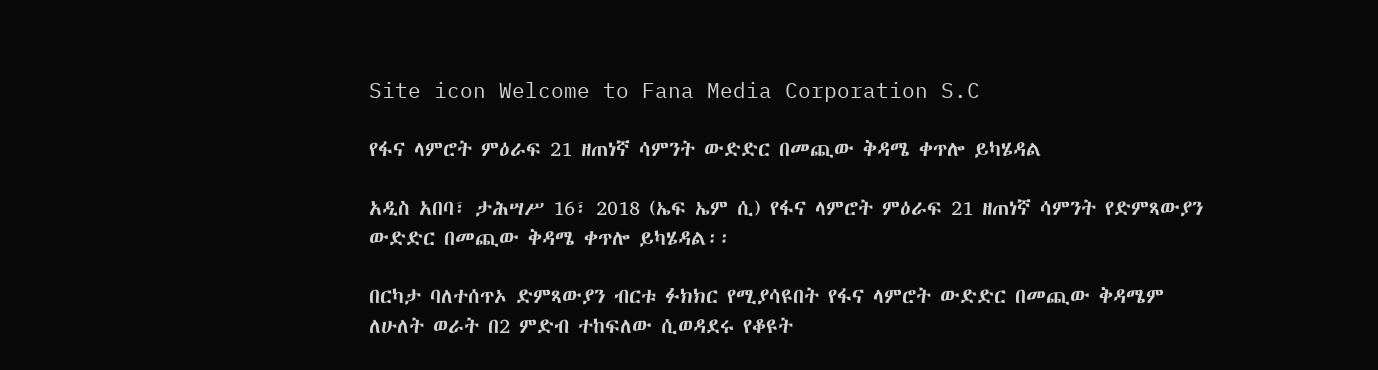Site icon Welcome to Fana Media Corporation S.C

የፋና ላምሮት ምዕራፍ 21 ዘጠነኛ ሳምንት ውድድር በመጪው ቅዳሜ ቀጥሎ ይካሄዳል

አዲስ አበባ፣ ታሕሣሥ 16፣ 2018 (ኤፍ ኤም ሲ) የፋና ላምሮት ምዕራፍ 21 ዘጠነኛ ሳምንት የድምጻውያን ውድድር በመጪው ቅዳሜ ቀጥሎ ይካሄዳል፡፡

በርካታ ባለተሰጥኦ ድምጻውያን ብርቱ ፉክክር የሚያሳዩበት የፋና ላምሮት ውድድር በመጪው ቅዳሜም ለሁለት ወራት በ2 ምድብ ተከፍለው ሲወዳደሩ የቆዩት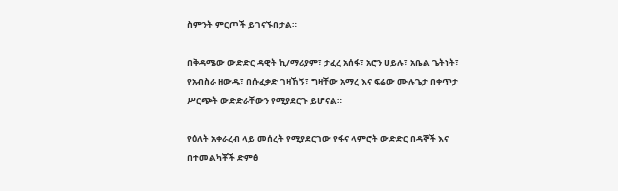ስምንት ምርጦች ይገናኙበታል።

በቅዳሜው ውድድር ዳዊት ኪ/ማሪያም፣ ታፈረ አሰፋ፣ አሮን ሀይሉ፣ አቤል ጌትነት፣ የአብስራ ዘውዱ፣ በሱፈቃድ ገዛኸኝ፣ ግዛቸው አማረ እና ፍሬው ሙሉጌታ በቀጥታ ሥርጭት ውድድራቸውን የሚያደርጉ ይሆናል።

የዕለት አቀራረብ ላይ መሰረት የሚያደርገው የፋና ላምሮት ውድድር በዳኞች እና በተመልካቾች ድምፅ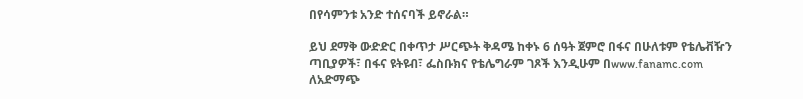በየሳምንቱ አንድ ተሰናባች ይኖራል።

ይህ ደማቅ ውድድር በቀጥታ ሥርጭት ቅዳሜ ከቀኑ 6 ሰዓት ጀምሮ በፋና በሁለቱም የቴሌቭዥን ጣቢያዎች፣ በፋና ዩትዩብ፣ ፌስቡክና የቴሌግራም ገጾች እንዲሁም በwww.fanamc.com ለአድማጭ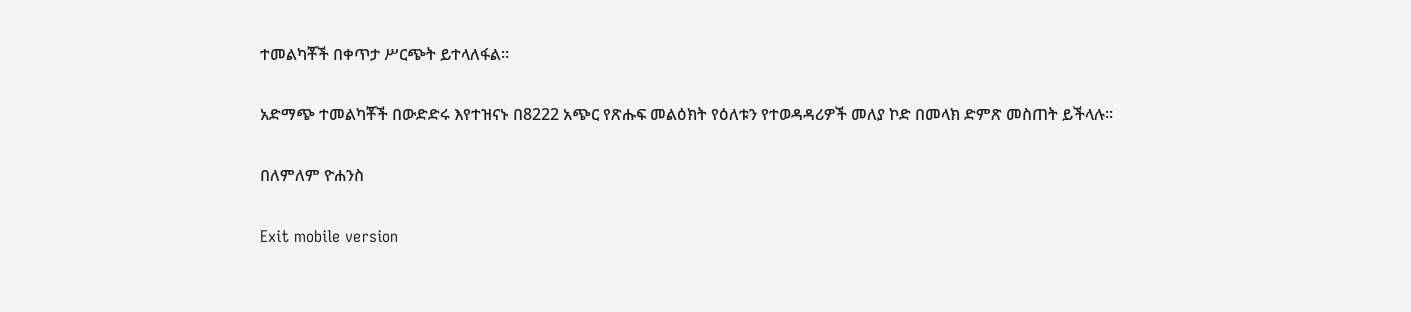ተመልካቾች በቀጥታ ሥርጭት ይተላለፋል፡፡

አድማጭ ተመልካቾች በውድድሩ እየተዝናኑ በ8222 አጭር የጽሑፍ መልዕክት የዕለቱን የተወዳዳሪዎች መለያ ኮድ በመላክ ድምጽ መስጠት ይችላሉ፡፡

በለምለም ዮሐንስ

Exit mobile version